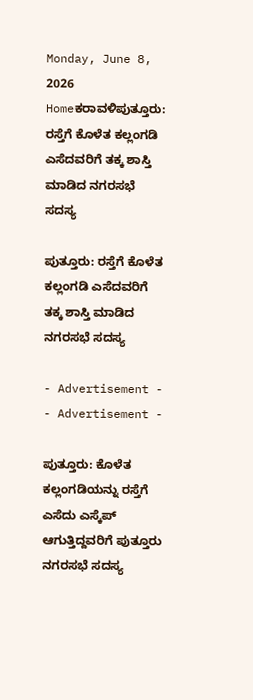Monday, June 8, 2026
Homeಕರಾವಳಿಪುತ್ತೂರು: ರಸ್ತೆಗೆ ಕೊಳೆತ ಕಲ್ಲಂಗಡಿ ಎಸೆದವರಿಗೆ ತಕ್ಕ ಶಾಸ್ತಿ ಮಾಡಿದ ನಗರಸಭೆ ಸದಸ್ಯ

ಪುತ್ತೂರು: ರಸ್ತೆಗೆ ಕೊಳೆತ ಕಲ್ಲಂಗಡಿ ಎಸೆದವರಿಗೆ ತಕ್ಕ ಶಾಸ್ತಿ ಮಾಡಿದ ನಗರಸಭೆ ಸದಸ್ಯ

- Advertisement -
- Advertisement -

ಪುತ್ತೂರು: ಕೊಳೆತ ಕಲ್ಲಂಗಡಿಯನ್ನು ರಸ್ತೆಗೆ ಎಸೆದು ಎಸ್ಕೆಪ್ ಆಗುತ್ತಿದ್ದವರಿಗೆ ಪುತ್ತೂರು ನಗರಸಭೆ ಸದಸ್ಯ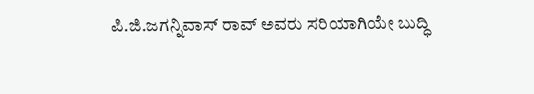ಪಿ.ಜಿ.ಜಗನ್ನಿವಾಸ್ ರಾವ್ ಅವರು ಸರಿಯಾಗಿಯೇ ಬುದ್ಧಿ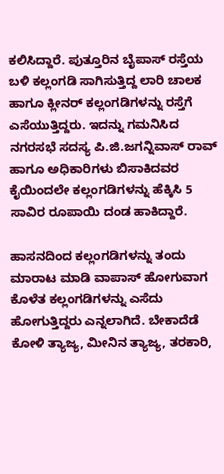ಕಲಿಸಿದ್ದಾರೆ. ಪುತ್ತೂರಿನ ಬೈಪಾಸ್ ರಸ್ತೆಯ ಬಳಿ ಕಲ್ಲಂಗಡಿ ಸಾಗಿಸುತ್ತಿದ್ದ ಲಾರಿ ಚಾಲಕ ಹಾಗೂ ಕ್ಲೀನರ್ ಕಲ್ಲಂಗಡಿಗಳನ್ನು ರಸ್ತೆಗೆ ಎಸೆಯುತ್ತಿದ್ದರು. ಇದನ್ನು ಗಮನಿಸಿದ ನಗರಸಭೆ ಸದಸ್ಯ ಪಿ.ಜಿ.ಜಗನ್ನಿವಾಸ್ ರಾವ್ ಹಾಗೂ ಅಧಿಕಾರಿಗಳು ಬಿಸಾಕಿದವರ ಕೈಯಿಂದಲೇ ಕಲ್ಲಂಗಡಿಗಳನ್ನು ಹೆಕ್ಕಿಸಿ 5 ಸಾವಿರ ರೂಪಾಯಿ ದಂಡ ಹಾಕಿದ್ದಾರೆ.

ಹಾಸನದಿಂದ ಕಲ್ಲಂಗಡಿಗಳನ್ನು ತಂದು ಮಾರಾಟ ಮಾಡಿ ವಾಪಾಸ್ ಹೋಗುವಾಗ ಕೊಳೆತ ಕಲ್ಲಂಗಡಿಗಳನ್ನು ಎಸೆದು ಹೋಗುತ್ತಿದ್ದರು ಎನ್ನಲಾಗಿದೆ. ಬೇಕಾದೆಡೆ ಕೋಳಿ ತ್ಯಾಜ್ಯ, ಮೀನಿನ ತ್ಯಾಜ್ಯ, ತರಕಾರಿ,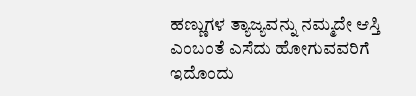ಹಣ್ಣುಗಳ ತ್ಯಾಜ್ಯವನ್ನು ನಮ್ಮದೇ ಆಸ್ತಿ ಎಂಬಂತೆ ಎಸೆದು ಹೋಗುವವರಿಗೆ ಇದೊಂದು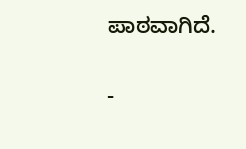ಪಾಠವಾಗಿದೆ.

-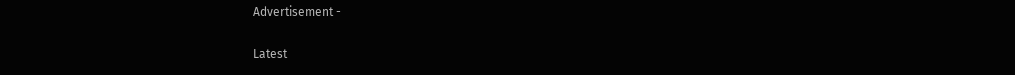Advertisement -

Latest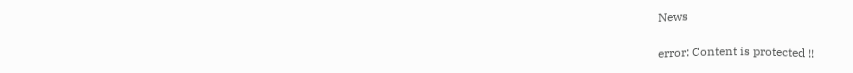News

error: Content is protected !!